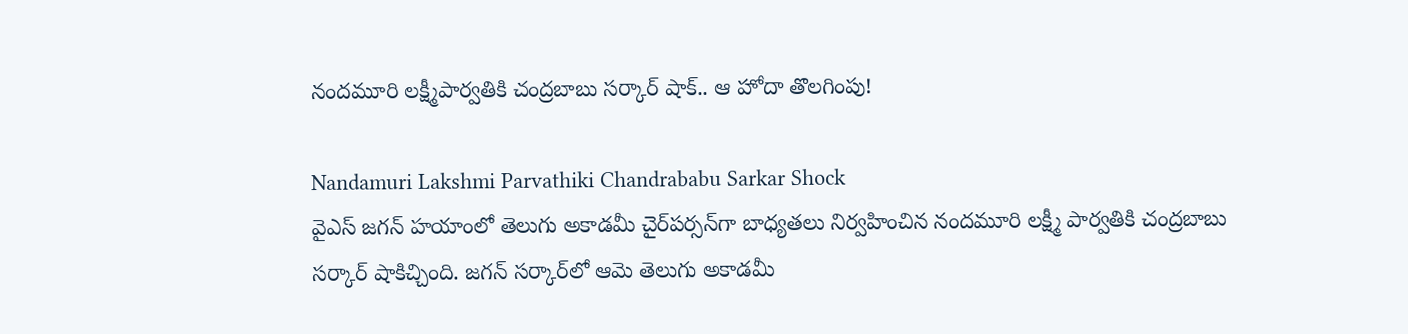నందమూరి లక్ష్మీపార్వతికి చంద్రబాబు సర్కార్ షాక్.. ఆ హోదా తొలగింపు!

Nandamuri Lakshmi Parvathiki Chandrababu Sarkar Shock
వైఎస్ జగన్ హయాంలో తెలుగు అకాడమీ చైర్‌పర్సన్‌గా బాధ్యతలు నిర్వహించిన నందమూరి లక్ష్మీ పార్వతికి చంద్రబాబు సర్కార్ షాకిచ్చింది. జగన్ సర్కార్‌లో ఆమె తెలుగు అకాడమీ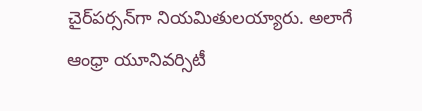చైర్‌పర్సన్‌గా నియమితులయ్యారు. అలాగే ఆంధ్రా యూనివర్సిటీ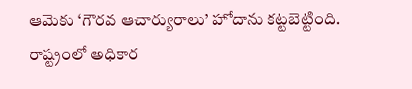ఆమెకు ‘గౌరవ ఆచార్యురాలు’ హోదాను కట్టబెట్టింది. రాష్ట్రంలో అధికార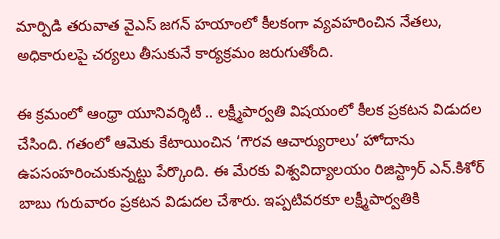మార్పిడి తరువాత వైఎస్ జగన్ హయాంలో కీలకంగా వ్యవహరించిన నేతలు, అధికారులపై చర్యలు తీసుకునే కార్యక్రమం జరుగుతోంది.

ఈ క్రమంలో ఆంధ్రా యూనివర్శిటీ .. లక్ష్మీపార్వతి విషయంలో కీలక ప్రకటన విడుదల చేసింది. గతంలో ఆమెకు కేటాయించిన ‘గౌరవ ఆచార్యురాలు’ హోదాను ఉపసంహరించుకున్నట్టు పేర్కొంది. ఈ మేరకు విశ్వవిద్యాలయం రిజిస్ట్రార్ ఎన్.కిశోర్ బాబు గురువారం ప్రకటన విడుదల చేశారు. ఇప్పటివరకూ లక్ష్మీపార్వతికి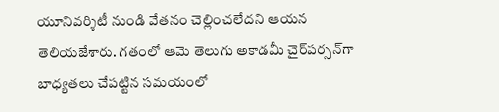యూనివర్శిటీ నుండి వేతనం చెల్లించలేదని ఆయన తెలియజేశారు. గతంలో ఆమె తెలుగు అకాడమీ చైర్‌పర్సన్‌గా బాధ్యతలు చేపట్టిన సమయంలో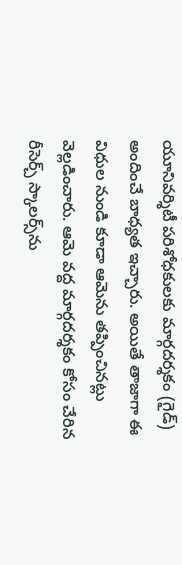యూనివర్శిటీ పరిశోధకులకు మార్గదర్శకం (గైడ్) అందించే బాధ్యత ఇచ్చారు. అయితే తాజాగా ఈ విధుల నుండి కూడా ఆమెను తప్పించినట్లు వెల్లడించారు. ఆమె వద్ద మార్గదర్శకం కోసం చేరిన రీసెర్చ్ స్కాలర్స్‌ను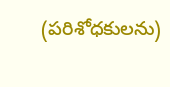(పరిశోధకులను)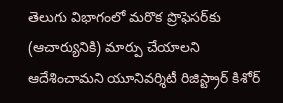తెలుగు విభాగంలో మరొక ప్రొఫెసర్‌కు (ఆచార్యునికి) మార్పు చేయాలని ఆదేశించామని యూనివర్శిటీ రిజిస్ట్రార్ కిశోర్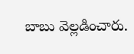బాబు వెల్లడించారు.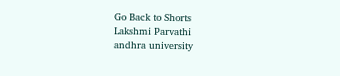Go Back to Shorts
Lakshmi Parvathi
andhra university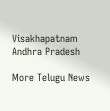Visakhapatnam
Andhra Pradesh

More Telugu News